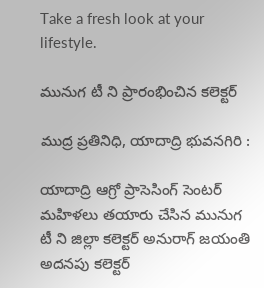Take a fresh look at your lifestyle.

మునుగ టీ ని ప్రారంభించిన కలెక్టర్

ముద్ర ప్రతినిధి, యాదాద్రి భువనగిరి :

యాదాద్రి ఆగ్రో ప్రాసెసింగ్ సెంటర్ మహిళలు తయారు చేసిన మునుగ టీ ని జిల్లా కలెక్టర్ అనురాగ్ జయంతి అదనపు కలెక్టర్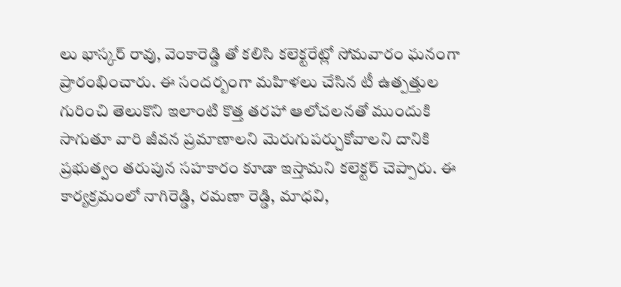లు భాస్కర్ రావు, వెంకారెడ్డి తో కలిసి కలెక్టరేట్లో సోమవారం ఘనంగా ప్రారంభించారు. ఈ సందర్బంగా మహిళలు చేసిన టీ ఉత్పత్తుల గురించి తెలుకొని ఇలాంటి కొత్త తరహా ఆలోచలనతో ముందుకి సాగుతూ వారి జీవన ప్రమాణాలని మెరుగుపర్చుకోవాలని దానికి ప్రభుత్వం తరుపున సహకారం కూడా ఇస్తామని కలెక్టర్ చెప్పారు. ఈ కార్యక్రమంలో నాగిరెడ్డి, రమణా రెడ్డి, మాధవి,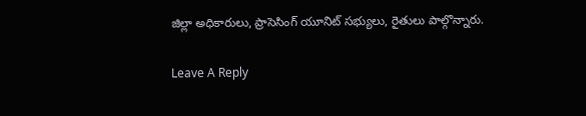జిల్లా అధికారులు, ప్రాసెసింగ్ యూనిట్ సభ్యులు, రైతులు పాల్గొన్నారు.

Leave A Reply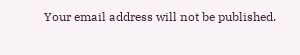Your email address will not be published.